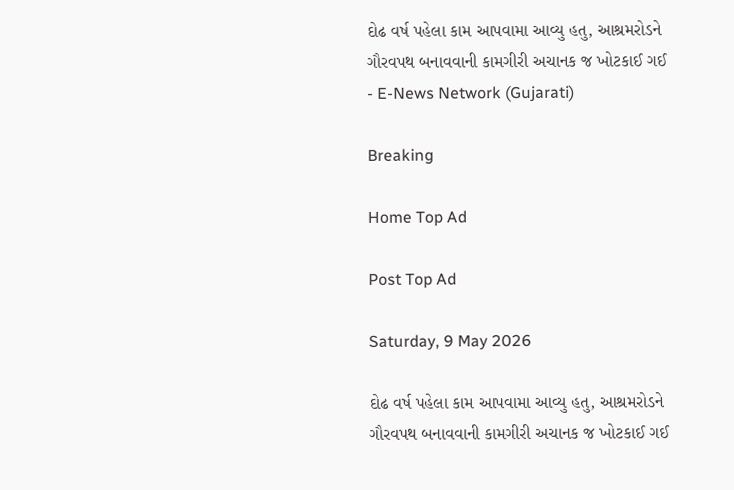દોઢ વર્ષ પહેલા કામ આપવામા આવ્યુ હતુ, આશ્રમરોડને ગૌરવપથ બનાવવાની કામગીરી અચાનક જ ખોટકાઈ ગઈ - E-News Network (Gujarati)

Breaking

Home Top Ad

Post Top Ad

Saturday, 9 May 2026

દોઢ વર્ષ પહેલા કામ આપવામા આવ્યુ હતુ, આશ્રમરોડને ગૌરવપથ બનાવવાની કામગીરી અચાનક જ ખોટકાઈ ગઈ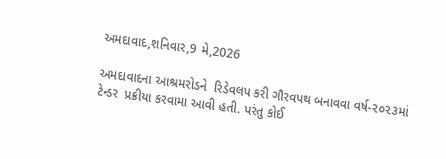અમદાવાદ,શનિવાર,9 મે,2026

અમદાવાદના આશ્રમરોડને  રિડેવલપ કરી ગૌરવપથ બનાવવા વર્ષ-૨૦૨૩માં ટેન્ડર  પ્રક્રીયા કરવામા આવી હતી. પરંતુ કોઈ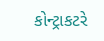કોન્ટ્રાકટરે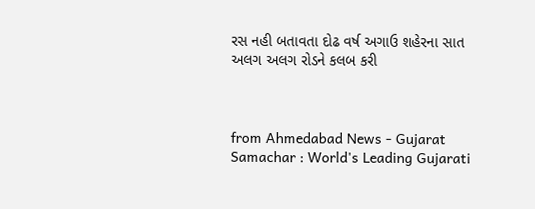રસ નહી બતાવતા દોઢ વર્ષ અગાઉ શહેરના સાત અલગ અલગ રોડને કલબ કરી



from Ahmedabad News - Gujarat Samachar : World's Leading Gujarati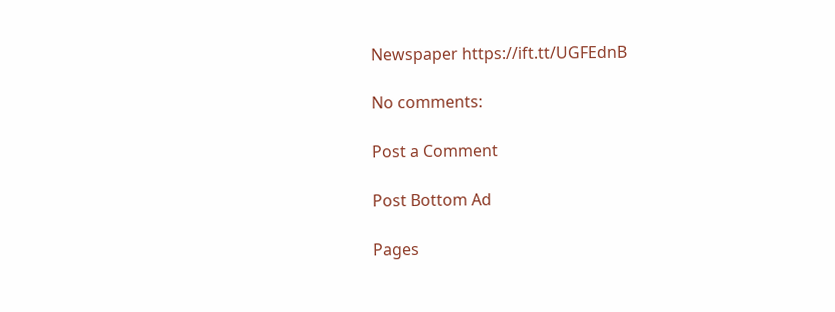Newspaper https://ift.tt/UGFEdnB

No comments:

Post a Comment

Post Bottom Ad

Pages